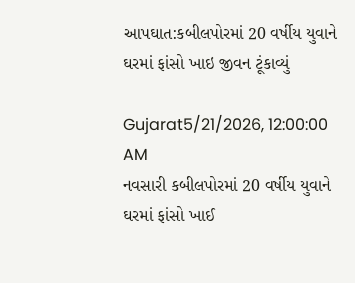આપઘાત:કબીલપોરમાં 20 વર્ષીય યુવાને ઘરમાં ફાંસો ખાઇ જીવન ટૂંકાવ્યું

Gujarat5/21/2026, 12:00:00 AM
નવસારી કબીલપોરમાં 20 વર્ષીય યુવાને ઘરમાં ફાંસો ખાઈ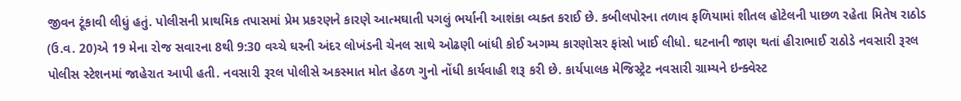જીવન ટૂંકાવી લીધું હતું. પોલીસની પ્રાથમિક તપાસમાં પ્રેમ પ્રકરણને કારણે આત્મઘાતી પગલું ભર્યાની આશંકા વ્યક્ત કરાઈ છે. કબીલપોરના તળાવ ફળિયામાં શીતલ હોટેલની પાછળ રહેતા મિતેષ રાઠોડ (ઉ.વ. 20)એ 19 મેના રોજ સવારના 8થી 9:30 વચ્ચે ઘરની અંદર લોખંડની ચેનલ સાથે ઓઢણી બાંધી કોઈ અગમ્ય કારણોસર ફાંસો ખાઈ લીધો. ઘટનાની જાણ થતાં હીરાભાઈ રાઠોડે નવસારી રૂરલ પોલીસ સ્ટેશનમાં જાહેરાત આપી હતી. નવસારી રૂરલ પોલીસે અકસ્માત મોત હેઠળ ગુનો નોંધી કાર્યવાહી શરૂ કરી છે. કાર્યપાલક મેજિસ્ટ્રેટ નવસારી ગ્રામ્યને ઇન્ક્વેસ્ટ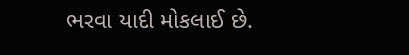ભરવા યાદી મોકલાઈ છે.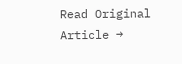Read Original Article →